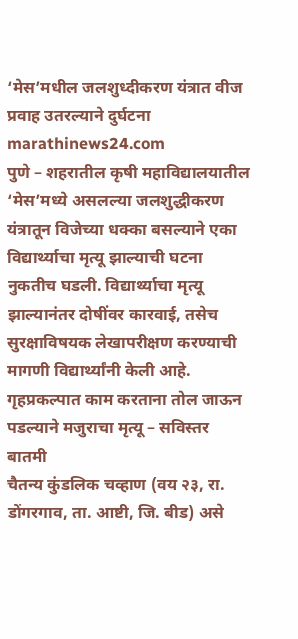‘मेस’मधील जलशुध्दीकरण यंत्रात वीज प्रवाह उतरल्याने दुर्घटना
marathinews24.com
पुणे – शहरातील कृषी महाविद्यालयातील ‘मेस’मध्ये असलल्या जलशुद्धीकरण यंत्रातून विजेच्या धक्का बसल्याने एका विद्यार्थ्याचा मृत्यू झाल्याची घटना नुकतीच घडली. विद्यार्थ्याचा मृत्यू झाल्यानंतर दोषींवर कारवाई, तसेच सुरक्षाविषयक लेखापरीक्षण करण्याची मागणी विद्यार्थ्यांनी केली आहे.
गृहप्रकल्पात काम करताना तोल जाऊन पडल्याने मजुराचा मृत्यू – सविस्तर बातमी
चैतन्य कुंडलिक चव्हाण (वय २३, रा. डोंगरगाव, ता. आष्टी, जि. बीड) असे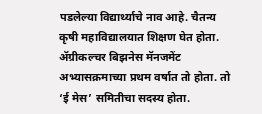पडलेल्या विद्यार्थ्याचे नाव आहे. चैतन्य कृषी महाविद्यालयात शिक्षण घेत होता.
ॲग्रीकल्चर बिझनेस मॅनजमेंट अभ्यासक्रमाच्या प्रथम वर्षात तो होता. तो ‘ई मेस’ समितीचा सदस्य होता.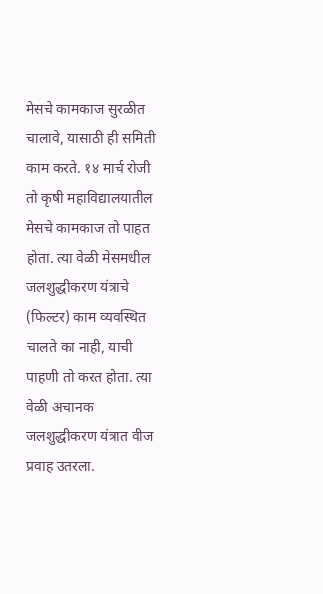मेसचे कामकाज सुरळीत चालावे, यासाठी ही समिती काम करते. १४ मार्च रोजी तो कृषी महाविद्यालयातील मेसचे कामकाज तो पाहत होता. त्या वेळी मेसमधील जलशुद्धीकरण यंत्राचे (फिल्टर) काम व्यवस्थित चालते का नाही, याची पाहणी तो करत होता. त्या वेळी अचानक जलशुद्धीकरण यंत्रात वीज प्रवाह उतरला.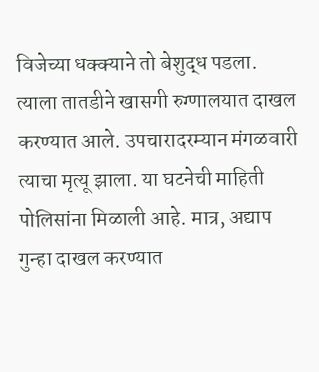विजेच्या धक्क्याने तो बेशुद्ध पडला. त्याला तातडीने खासगी रुग्णालयात दाखल करण्यात आले. उपचारादरम्यान मंगळवारी त्याचा मृत्यू झाला. या घटनेची माहिती पोलिसांना मिळाली आहे. मात्र, अद्याप गुन्हा दाखल करण्यात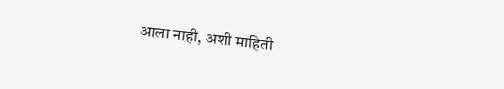आला नाही, अशी माहिती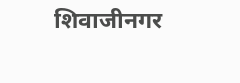शिवाजीनगर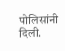पोलिसांनी दिली.